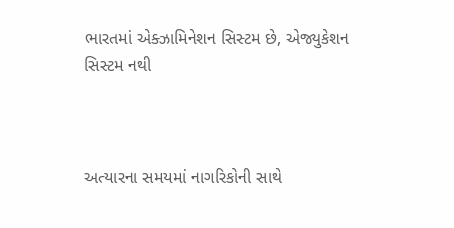ભારતમાં એક્ઝામિનેશન સિસ્ટમ છે, એજ્યુકેશન સિસ્ટમ નથી



અત્યારના સમયમાં નાગરિકોની સાથે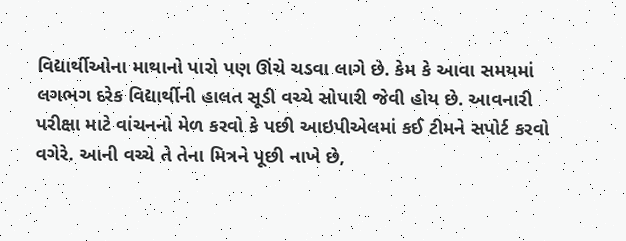વિદ્યાર્થીઓના માથાનો પારો પણ ઊંચે ચડવા લાગે છે. કેમ કે આવા સમયમાં લગભગ દરેક વિદ્યાર્થીની હાલત સૂડી વચ્ચે સોપારી જેવી હોય છે. આવનારી પરીક્ષા માટે વાંચનનો મેળ કરવો કે પછી આઇપીએલમાં કઈ ટીમને સપોર્ટ કરવો વગેરે. આની વચ્ચે તે તેના મિત્રને પૂછી નાખે છે,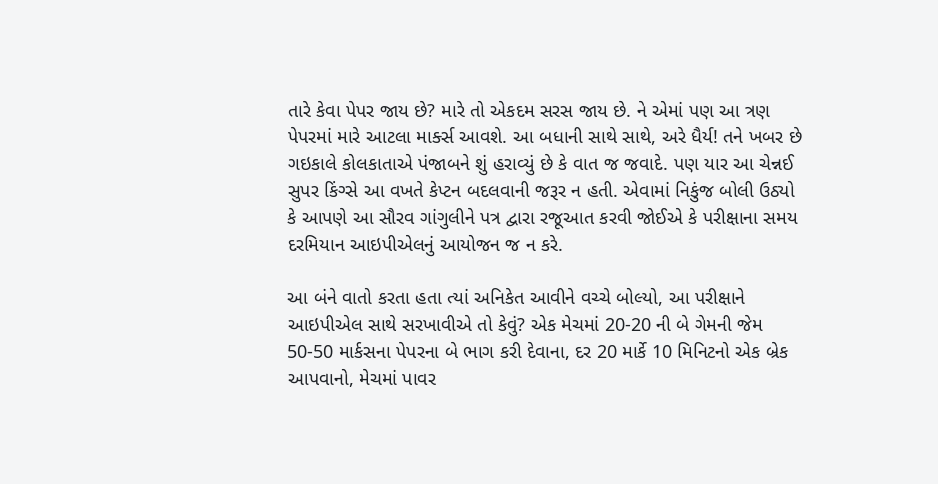તારે કેવા પેપર જાય છે? મારે તો એકદમ સરસ જાય છે. ને એમાં પણ આ ત્રણ પેપરમાં મારે આટલા માર્ક્સ આવશે. આ બધાની સાથે સાથે, અરે ધૈર્ય! તને ખબર છે ગઇકાલે કોલકાતાએ પંજાબને શું હરાવ્યું છે કે વાત જ જવાદે. પણ યાર આ ચેન્નઈ સુપર કિંગ્સે આ વખતે કેપ્ટન બદલવાની જરૂર ન હતી. એવામાં નિકુંજ બોલી ઉઠ્યો કે આપણે આ સૌરવ ગાંગુલીને પત્ર દ્વારા રજૂઆત કરવી જોઈએ કે પરીક્ષાના સમય દરમિયાન આઇપીએલનું આયોજન જ ન કરે.

આ બંને વાતો કરતા હતા ત્યાં અનિકેત આવીને વચ્ચે બોલ્યો, આ પરીક્ષાને આઇપીએલ સાથે સરખાવીએ તો કેવું? એક મેચમાં 20-20 ની બે ગેમની જેમ 50-50 માર્કસના પેપરના બે ભાગ કરી દેવાના, દર 20 માર્કે 10 મિનિટનો એક બ્રેક આપવાનો, મેચમાં પાવર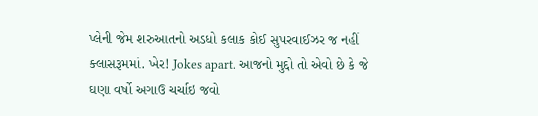પ્લેની જેમ શરુઆતનો અડધો કલાક કોઈ સુપરવાઈઝર જ નહીં ક્લાસરૂમમાં. ખેર! Jokes apart. આજનો મુદ્દો તો એવો છે કે જે ઘણા વર્ષો અગાઉ ચર્ચાઇ જવો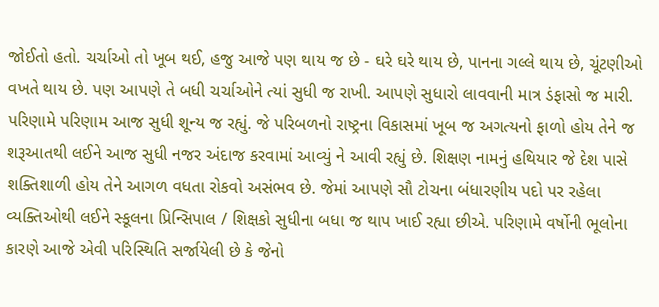જોઈતો હતો. ચર્ચાઓ તો ખૂબ થઈ, હજુ આજે પણ થાય જ છે - ઘરે ઘરે થાય છે, પાનના ગલ્લે થાય છે, ચૂંટણીઓ વખતે થાય છે. પણ આપણે તે બધી ચર્ચાઓને ત્યાં સુધી જ રાખી. આપણે સુધારો લાવવાની માત્ર ડંફાસો જ મારી. પરિણામે પરિણામ આજ સુધી શૂન્ય જ રહ્યું. જે પરિબળનો રાષ્ટ્રના વિકાસમાં ખૂબ જ અગત્યનો ફાળો હોય તેને જ શરૂઆતથી લઈને આજ સુધી નજર અંદાજ કરવામાં આવ્યું ને આવી રહ્યું છે. શિક્ષણ નામનું હથિયાર જે દેશ પાસે શક્તિશાળી હોય તેને આગળ વધતા રોકવો અસંભવ છે. જેમાં આપણે સૌ ટોચના બંધારણીય પદો પર રહેલા વ્યક્તિઓથી લઈને સ્કૂલના પ્રિન્સિપાલ / શિક્ષકો સુધીના બધા જ થાપ ખાઈ રહ્યા છીએ. પરિણામે વર્ષોની ભૂલોના કારણે આજે એવી પરિસ્થિતિ સર્જાયેલી છે કે જેનો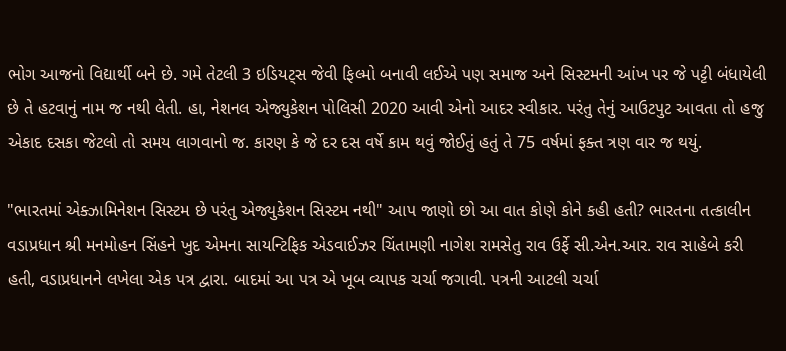ભોગ આજનો વિદ્યાર્થી બને છે. ગમે તેટલી 3 ઇડિયટ્સ જેવી ફિલ્મો બનાવી લઈએ પણ સમાજ અને સિસ્ટમની આંખ પર જે પટ્ટી બંધાયેલી છે તે હટવાનું નામ જ નથી લેતી. હા, નેશનલ એજ્યુકેશન પોલિસી 2020 આવી એનો આદર સ્વીકાર. પરંતુ તેનું આઉટપુટ આવતા તો હજુ એકાદ દસકા જેટલો તો સમય લાગવાનો જ. કારણ કે જે દર દસ વર્ષે કામ થવું જોઈતું હતું તે 75 વર્ષમાં ફક્ત ત્રણ વાર જ થયું.

"ભારતમાં એક્ઝામિનેશન સિસ્ટમ છે પરંતુ એજ્યુકેશન સિસ્ટમ નથી" આપ જાણો છો આ વાત કોણે કોને કહી હતી? ભારતના તત્કાલીન વડાપ્રધાન શ્રી મનમોહન સિંહને ખુદ એમના સાયન્ટિફિક એડવાઈઝર ચિંતામણી નાગેશ રામસેતુ રાવ ઉર્ફે સી.એન.આર. રાવ સાહેબે કરી હતી, વડાપ્રધાનને લખેલા એક પત્ર દ્વારા. બાદમાં આ પત્ર એ ખૂબ વ્યાપક ચર્ચા જગાવી. પત્રની આટલી ચર્ચા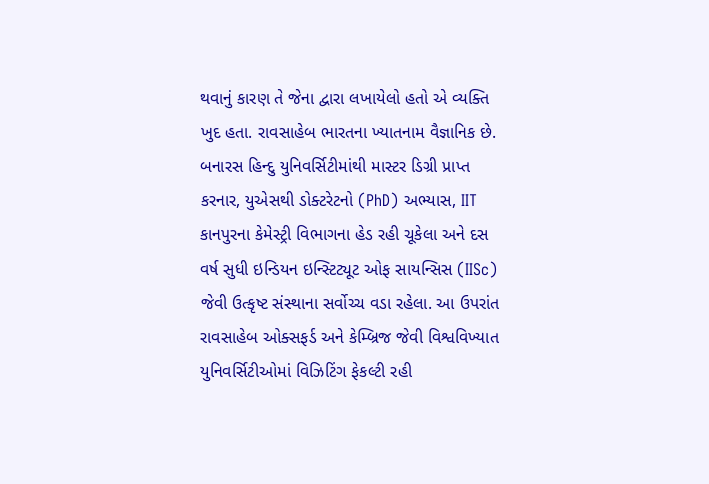થવાનું કારણ તે જેના દ્વારા લખાયેલો હતો એ વ્યક્તિ ખુદ હતા. રાવસાહેબ ભારતના ખ્યાતનામ વૈજ્ઞાનિક છે. બનારસ હિન્દુ યુનિવર્સિટીમાંથી માસ્ટર ડિગ્રી પ્રાપ્ત કરનાર, યુએસથી ડોક્ટરેટનો (PhD) અભ્યાસ, IIT કાનપુરના કેમેસ્ટ્રી વિભાગના હેડ રહી ચૂકેલા અને દસ વર્ષ સુધી ઇન્ડિયન ઇન્સ્ટિટ્યૂટ ઓફ સાયન્સિસ (IISc) જેવી ઉત્કૃષ્ટ સંસ્થાના સર્વોચ્ચ વડા રહેલા. આ ઉપરાંત રાવસાહેબ ઓક્સફર્ડ અને કેમ્બ્રિજ જેવી વિશ્વવિખ્યાત યુનિવર્સિટીઓમાં વિઝિટિંગ ફેકલ્ટી રહી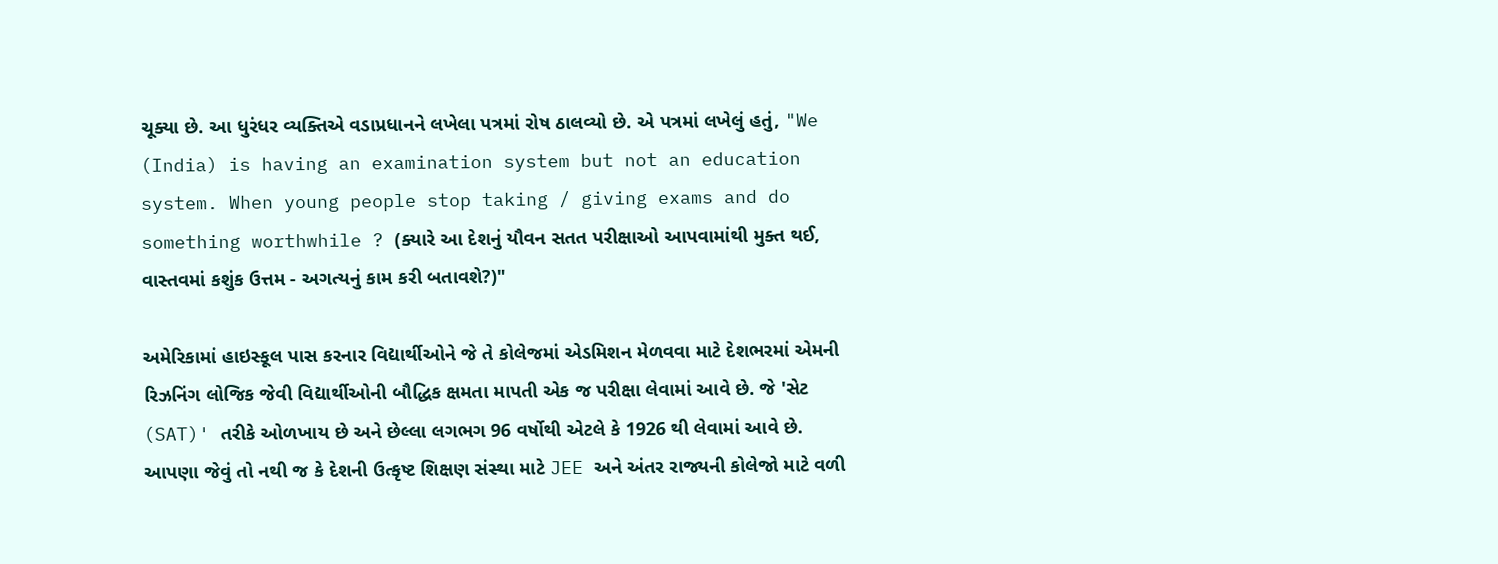ચૂક્યા છે. આ ધુરંધર વ્યક્તિએ વડાપ્રધાનને લખેલા પત્રમાં રોષ ઠાલવ્યો છે. એ પત્રમાં લખેલું હતું, "We (India) is having an examination system but not an education system. When young people stop taking / giving exams and do something worthwhile ? (ક્યારે આ દેશનું યૌવન સતત પરીક્ષાઓ આપવામાંથી મુક્ત થઈ, વાસ્તવમાં કશુંક ઉત્તમ - અગત્યનું કામ કરી બતાવશે?)"

અમેરિકામાં હાઇસ્કૂલ પાસ કરનાર વિદ્યાર્થીઓને જે તે કોલેજમાં એડમિશન મેળવવા માટે દેશભરમાં એમની રિઝનિંગ લોજિક જેવી વિદ્યાર્થીઓની બૌદ્ધિક ક્ષમતા માપતી એક જ પરીક્ષા લેવામાં આવે છે. જે 'સેટ (SAT)' તરીકે ઓળખાય છે અને છેલ્લા લગભગ 96 વર્ષોથી એટલે કે 1926 થી લેવામાં આવે છે. આપણા જેવું તો નથી જ કે દેશની ઉત્કૃષ્ટ શિક્ષણ સંસ્થા માટે JEE અને અંતર રાજ્યની કોલેજો માટે વળી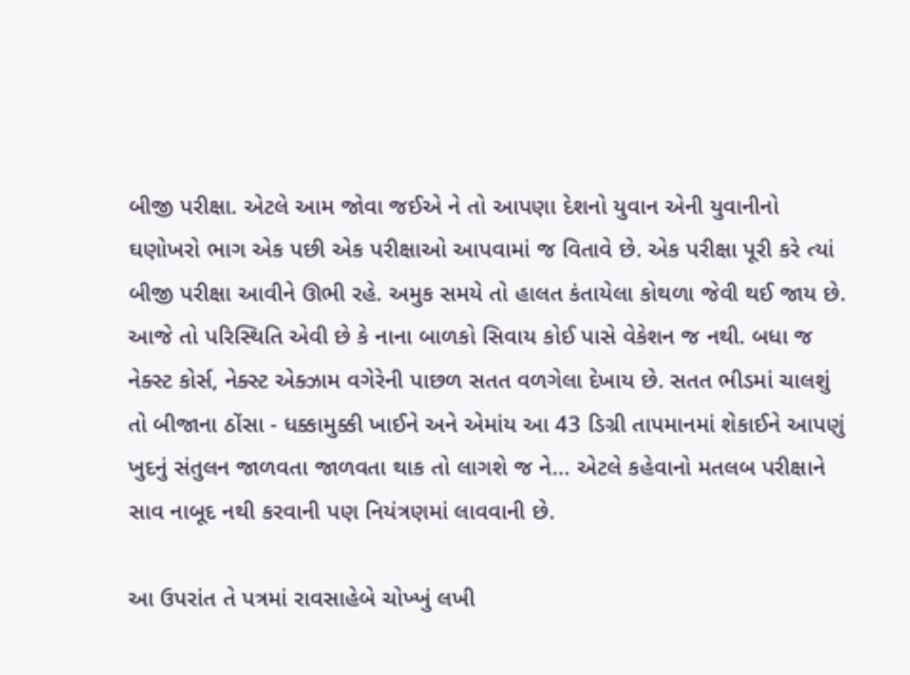બીજી પરીક્ષા. એટલે આમ જોવા જઈએ ને તો આપણા દેશનો યુવાન એની યુવાનીનો ઘણોખરો ભાગ એક પછી એક પરીક્ષાઓ આપવામાં જ વિતાવે છે. એક પરીક્ષા પૂરી કરે ત્યાં બીજી પરીક્ષા આવીને ઊભી રહે. અમુક સમયે તો હાલત કંતાયેલા કોથળા જેવી થઈ જાય છે. આજે તો પરિસ્થિતિ એવી છે કે નાના બાળકો સિવાય કોઈ પાસે વેકેશન જ નથી. બધા જ નેક્સ્ટ કોર્સ, નેક્સ્ટ એક્ઝામ વગેરેની પાછળ સતત વળગેલા દેખાય છે. સતત ભીડમાં ચાલશું તો બીજાના ઠોંસા - ધક્કામુક્કી ખાઈને અને એમાંય આ 43 ડિગ્રી તાપમાનમાં શેકાઈને આપણું ખુદનું સંતુલન જાળવતા જાળવતા થાક તો લાગશે જ ને... એટલે કહેવાનો મતલબ પરીક્ષાને સાવ નાબૂદ નથી કરવાની પણ નિયંત્રણમાં લાવવાની છે.

આ ઉપરાંત તે પત્રમાં રાવસાહેબે ચોખ્ખું લખી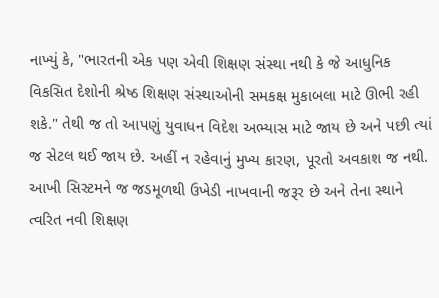નાખ્યું કે, "ભારતની એક પણ એવી શિક્ષણ સંસ્થા નથી કે જે આધુનિક વિકસિત દેશોની શ્રેષ્ઠ શિક્ષણ સંસ્થાઓની સમકક્ષ મુકાબલા માટે ઊભી રહી શકે." તેથી જ તો આપણું યુવાધન વિદેશ અભ્યાસ માટે જાય છે અને પછી ત્યાં જ સેટલ થઈ જાય છે. અહીં ન રહેવાનું મુખ્ય કારણ, પૂરતો અવકાશ જ નથી. આખી સિસ્ટમને જ જડમૂળથી ઉખેડી નાખવાની જરૂર છે અને તેના સ્થાને ત્વરિત નવી શિક્ષણ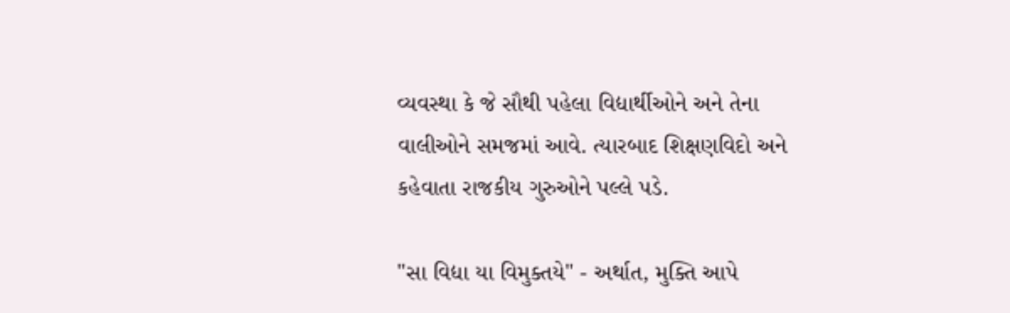વ્યવસ્થા કે જે સૌથી પહેલા વિદ્યાર્થીઓને અને તેના વાલીઓને સમજમાં આવે. ત્યારબાદ શિક્ષણવિદો અને કહેવાતા રાજકીય ગુરુઓને પલ્લે પડે.

"સા વિદ્યા યા વિમુક્તયે" - અર્થાત, મુક્તિ આપે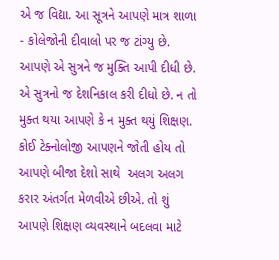એ જ વિદ્યા. આ સૂત્રને આપણે માત્ર શાળા - કોલેજોની દીવાલો પર જ ટાંગ્યુ છે. આપણે એ સુત્રને જ મુક્તિ આપી દીધી છે. એ સુત્રનો જ દેશનિકાલ કરી દીધો છે. ન તો મુક્ત થયા આપણે કે ન મુક્ત થયું શિક્ષણ. કોઈ ટેક્નોલોજી આપણને જોતી હોય તો આપણે બીજા દેશો સાથે  અલગ અલગ કરાર અંતર્ગત મેળવીએ છીએ. તો શું આપણે શિક્ષણ વ્યવસ્થાને બદલવા માટે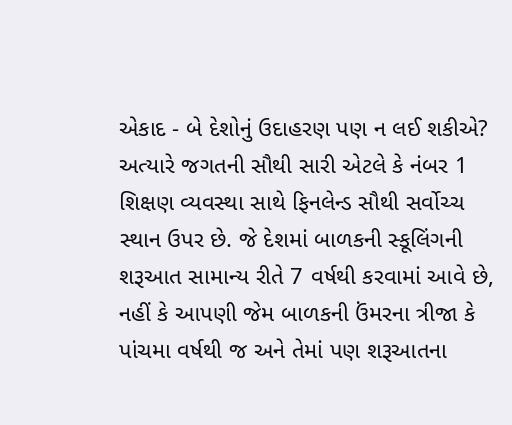એકાદ - બે દેશોનું ઉદાહરણ પણ ન લઈ શકીએ? અત્યારે જગતની સૌથી સારી એટલે કે નંબર 1 શિક્ષણ વ્યવસ્થા સાથે ફિનલેન્ડ સૌથી સર્વોચ્ચ સ્થાન ઉપર છે. જે દેશમાં બાળકની સ્કૂલિંગની શરૂઆત સામાન્ય રીતે 7 વર્ષથી કરવામાં આવે છે, નહીં કે આપણી જેમ બાળકની ઉંમરના ત્રીજા કે પાંચમા વર્ષથી જ અને તેમાં પણ શરૂઆતના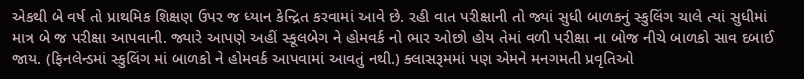એકથી બે વર્ષ તો પ્રાથમિક શિક્ષણ ઉપર જ ધ્યાન કેન્દ્રિત કરવામાં આવે છે. રહી વાત પરીક્ષાની તો જ્યાં સુધી બાળકનું સ્કુલિંગ ચાલે ત્યાં સુધીમાં માત્ર બે જ પરીક્ષા આપવાની. જ્યારે આપણે અહીં સ્કૂલબેગ ને હોમવર્ક નો ભાર ઓછો હોય તેમાં વળી પરીક્ષા ના બોજ નીચે બાળકો સાવ દબાઈ જાય. (ફિનલેન્ડમાં સ્કુલિંગ માં બાળકો ને હોમવર્ક આપવામાં આવતું નથી.) ક્લાસરૂમમાં પણ એમને મનગમતી પ્રવૃતિઓ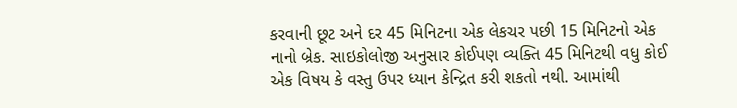કરવાની છૂટ અને દર 45 મિનિટના એક લેકચર પછી 15 મિનિટનો એક નાનો બ્રેક. સાઇકોલોજી અનુસાર કોઈપણ વ્યક્તિ 45 મિનિટથી વધુ કોઈ એક વિષય કે વસ્તુ ઉપર ધ્યાન કેન્દ્રિત કરી શકતો નથી. આમાંથી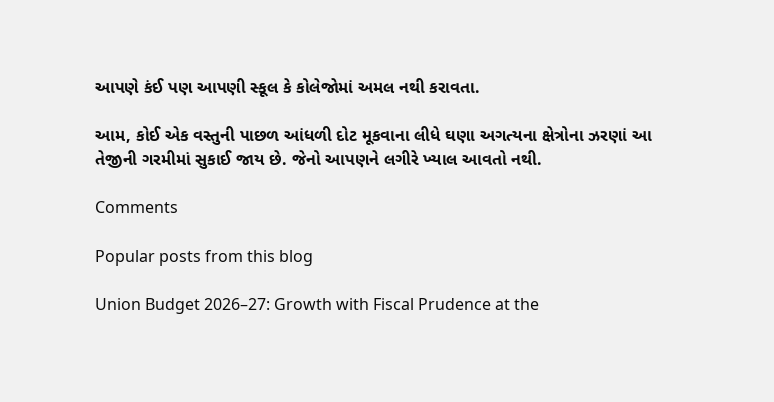આપણે કંઈ પણ આપણી સ્કૂલ કે કોલેજોમાં અમલ નથી કરાવતા.

આમ, કોઈ એક વસ્તુની પાછળ આંધળી દોટ મૂકવાના લીધે ઘણા અગત્યના ક્ષેત્રોના ઝરણાં આ તેજીની ગરમીમાં સુકાઈ જાય છે. જેનો આપણને લગીરે ખ્યાલ આવતો નથી.

Comments

Popular posts from this blog

Union Budget 2026–27: Growth with Fiscal Prudence at the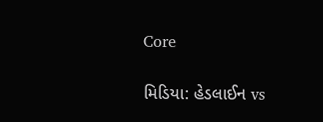Core

મિડિયા: હેડલાઈન vs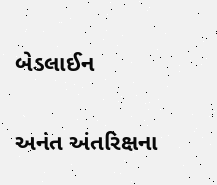બેડલાઈન

અનંત અંતરિક્ષના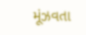મૂંઝવતા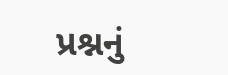પ્રશ્નનું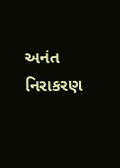અનંત નિરાકરણ